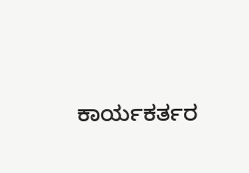ಕಾರ್ಯಕರ್ತರ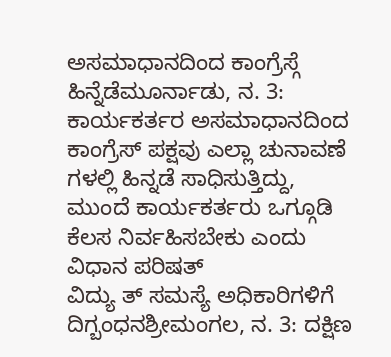ಅಸಮಾಧಾನದಿಂದ ಕಾಂಗ್ರೆಸ್ಗೆ ಹಿನ್ನೆಡೆಮೂರ್ನಾಡು, ನ. 3: ಕಾರ್ಯಕರ್ತರ ಅಸಮಾಧಾನದಿಂದ ಕಾಂಗ್ರೆಸ್ ಪಕ್ಷವು ಎಲ್ಲಾ ಚುನಾವಣೆ ಗಳಲ್ಲಿ ಹಿನ್ನಡೆ ಸಾಧಿಸುತ್ತಿದ್ದು, ಮುಂದೆ ಕಾರ್ಯಕರ್ತರು ಒಗ್ಗೂಡಿ ಕೆಲಸ ನಿರ್ವಹಿಸಬೇಕು ಎಂದು ವಿಧಾನ ಪರಿಷತ್
ವಿದ್ಯು ತ್ ಸಮಸ್ಯೆ ಅಧಿಕಾರಿಗಳಿಗೆ ದಿಗ್ಬಂಧನಶ್ರೀಮಂಗಲ, ನ. 3: ದಕ್ಷಿಣ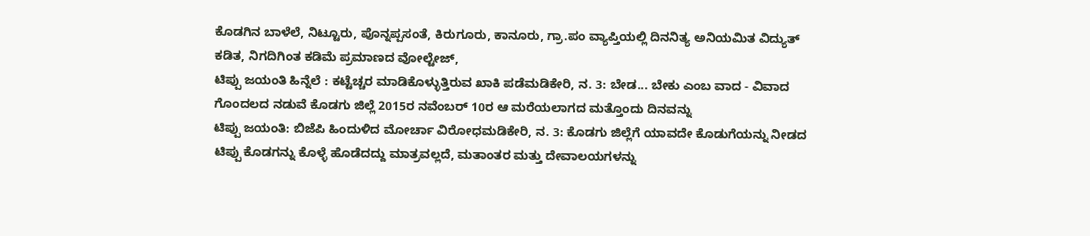ಕೊಡಗಿನ ಬಾಳೆಲೆ, ನಿಟ್ಟೂರು, ಪೊನ್ನಪ್ಪಸಂತೆ, ಕಿರುಗೂರು, ಕಾನೂರು, ಗ್ರಾ.ಪಂ ವ್ಯಾಪ್ತಿಯಲ್ಲಿ ದಿನನಿತ್ಯ ಅನಿಯಮಿತ ವಿದ್ಯುತ್ ಕಡಿತ, ನಿಗದಿಗಿಂತ ಕಡಿಮೆ ಪ್ರಮಾಣದ ವೋಲ್ಟೇಜ್,
ಟಿಪ್ಪು ಜಯಂತಿ ಹಿನ್ನೆಲೆ : ಕಟ್ಟೆಚ್ಚರ ಮಾಡಿಕೊಳ್ಳುತ್ತಿರುವ ಖಾಕಿ ಪಡೆಮಡಿಕೇರಿ, ನ. 3: ಬೇಡ... ಬೇಕು ಎಂಬ ವಾದ - ವಿವಾದ ಗೊಂದಲದ ನಡುವೆ ಕೊಡಗು ಜಿಲ್ಲೆ 2015ರ ನವೆಂಬರ್ 10ರ ಆ ಮರೆಯಲಾಗದ ಮತ್ತೊಂದು ದಿನವನ್ನು
ಟಿಪ್ಪು ಜಯಂತಿ: ಬಿಜೆಪಿ ಹಿಂದುಳಿದ ಮೋರ್ಚಾ ವಿರೋಧಮಡಿಕೇರಿ, ನ. 3: ಕೊಡಗು ಜಿಲ್ಲೆಗೆ ಯಾವದೇ ಕೊಡುಗೆಯನ್ನು ನೀಡದ ಟಿಪ್ಪು ಕೊಡಗನ್ನು ಕೊಳ್ಳೆ ಹೊಡೆದದ್ದು ಮಾತ್ರವಲ್ಲದೆ, ಮತಾಂತರ ಮತ್ತು ದೇವಾಲಯಗಳನ್ನು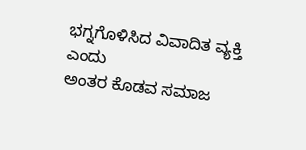ಭಗ್ನಗೊಳಿಸಿದ ವಿವಾದಿತ ವ್ಯಕ್ತಿ ಎಂದು
ಅಂತರ ಕೊಡವ ಸಮಾಜ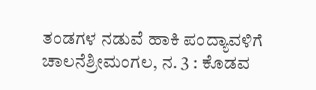ತಂಡಗಳ ನಡುವೆ ಹಾಕಿ ಪಂದ್ಯಾವಳಿಗೆ ಚಾಲನೆಶ್ರೀಮಂಗಲ, ನ. 3 : ಕೊಡವ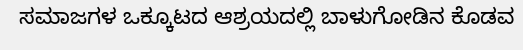ಸಮಾಜಗಳ ಒಕ್ಕೂಟದ ಆಶ್ರಯದಲ್ಲಿ ಬಾಳುಗೋಡಿನ ಕೊಡವ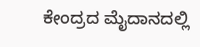ಕೇಂದ್ರದ ಮೈದಾನದಲ್ಲಿ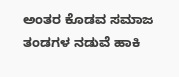ಅಂತರ ಕೊಡವ ಸಮಾಜ ತಂಡಗಳ ನಡುವೆ ಹಾಕಿ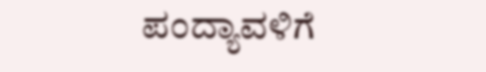ಪಂದ್ಯಾವಳಿಗೆ